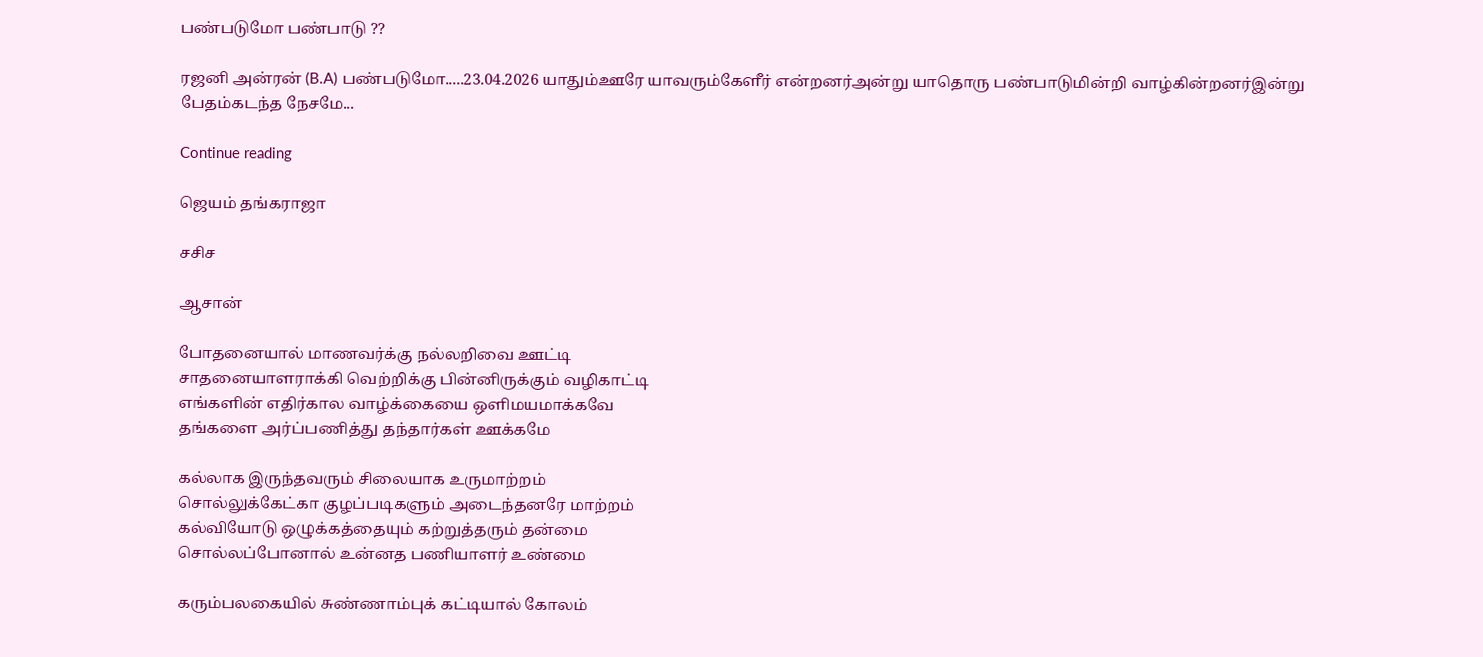பண்படுமோ பண்பாடு ??

ரஜனி அன்ரன் (B.A) பண்படுமோ.....23.04.2026 யாதும்ஊரே யாவரும்கேளீர் என்றனர்அன்று யாதொரு பண்பாடுமின்றி வாழ்கின்றனர்இன்று பேதம்கடந்த நேசமே...

Continue reading

ஜெயம் தங்கராஜா

சசிச

ஆசான்

போதனையால் மாணவர்க்கு நல்லறிவை ஊட்டி
சாதனையாளராக்கி வெற்றிக்கு பின்னிருக்கும் வழிகாட்டி
எங்களின் எதிர்கால வாழ்க்கையை ஒளிமயமாக்கவே
தங்களை அர்ப்பணித்து தந்தார்கள் ஊக்கமே

கல்லாக இருந்தவரும் சிலையாக உருமாற்றம்
சொல்லுக்கேட்கா குழப்படிகளும் அடைந்தனரே மாற்றம்
கல்வியோடு ஒழுக்கத்தையும் கற்றுத்தரும் தன்மை
சொல்லப்போனால் உன்னத பணியாளர் உண்மை

கரும்பலகையில் சுண்ணாம்புக் கட்டியால் கோலம்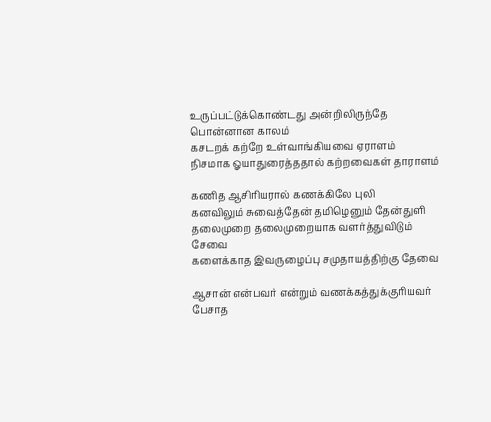உருப்பட்டுக்கொண்டது அன்றிலிருந்தே பொன்னான காலம்
கசடறக் கற்றே உள்வாங்கியவை ஏராளம்
நிசமாக ஓயாதுரைத்ததால் கற்றவைகள் தாராளம்

கணித ஆசிரியரால் கணக்கிலே புலி
கனவிலும் சுவைத்தேன் தமிழெனும் தேன்துளி
தலைமுறை தலைமுறையாக வளர்த்துவிடும் சேவை
களைக்காத இவருழைப்பு சமுதாயத்திற்கு தேவை

ஆசான் என்பவர் என்றும் வணக்கத்துக்குரியவர்
பேசாத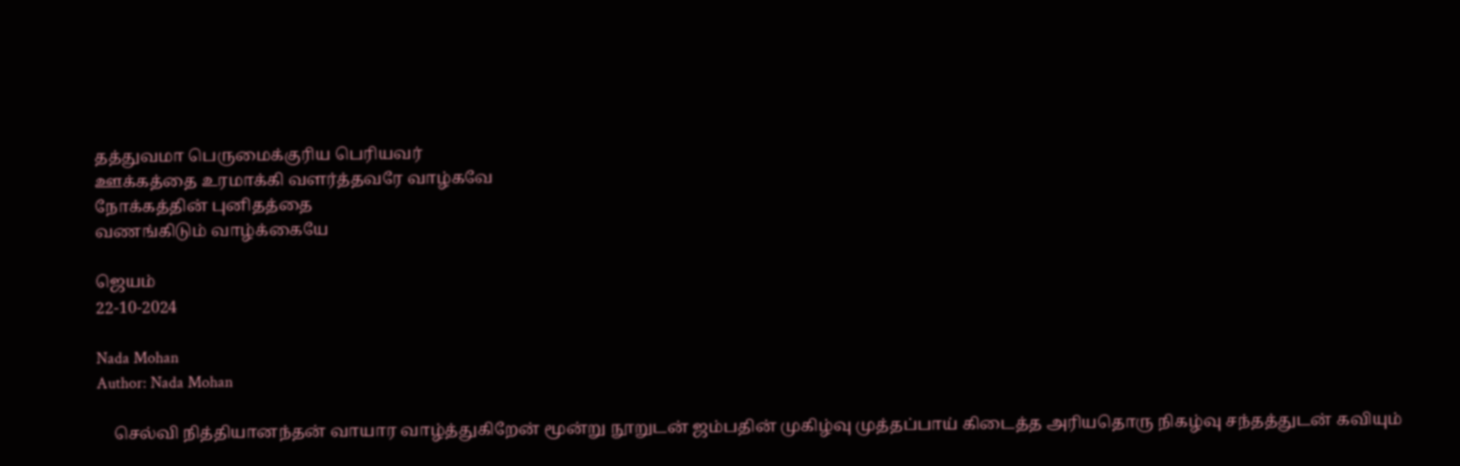தத்துவமா பெருமைக்குரிய பெரியவர்
ஊக்கத்தை உரமாக்கி வளர்த்தவரே வாழ்கவே
நோக்கத்தின் புனிதத்தை
வணங்கிடும் வாழ்க்கையே

ஜெயம்
22-10-2024

Nada Mohan
Author: Nada Mohan

    செல்வி நித்தியானந்தன் வாயார வாழ்த்துகிறேன் மூன்று நூறுடன் ஜம்பதின் முகிழ்வு முத்தப்பாய் கிடைத்த அரியதொரு நிகழ்வு சந்தத்துடன் கவியும்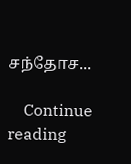சந்தோச...

    Continue reading